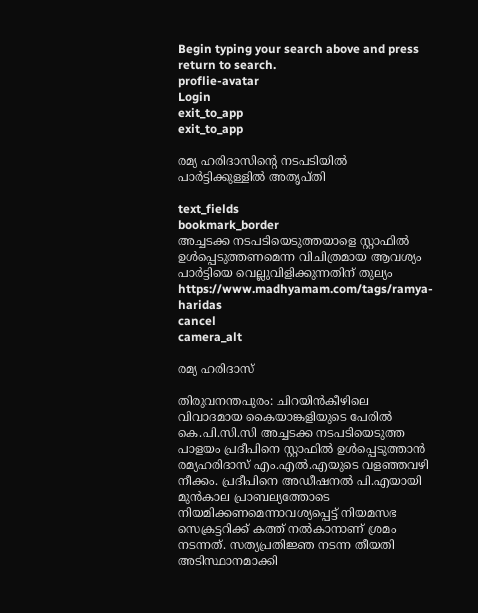Begin typing your search above and press return to search.
proflie-avatar
Login
exit_to_app
exit_to_app

രമ്യ ഹരിദാസിന്‍റെ നടപടിയിൽ പാർട്ടിക്കുള്ളിൽ അതൃപ്തി

text_fields
bookmark_border
അച്ചടക്ക നടപടിയെടുത്തയാളെ സ്റ്റാഫിൽ ഉൾപ്പെടുത്തണമെന്ന വിചിത്രമായ ആവശ്യം പാർട്ടിയെ വെല്ലുവിളിക്കുന്നതിന് തുല്യം
https://www.madhyamam.com/tags/ramya-haridas
cancel
camera_alt

രമ്യ ഹരിദാസ്

തിരുവനന്തപുരം: ചിറയിൻകീഴിലെ വിവാദമായ കൈയാങ്കളിയുടെ പേരിൽ കെ.പി.സി.സി അച്ചടക്ക നടപടിയെടുത്ത പാളയം പ്രദീപിനെ സ്റ്റാഫിൽ ഉൾപ്പെടുത്താൻ രമ്യഹരിദാസ് എം.എൽ.എയുടെ വളഞ്ഞവഴി നീക്കം. പ്രദീപിനെ അഡീഷനൽ പി.എയായി മുൻകാല പ്രാബല്യത്തോടെ നിയമിക്കണമെന്നാവശ്യപ്പെട്ട് നിയമസഭ സെക്രട്ടറിക്ക് കത്ത് നൽകാനാണ് ശ്രമം നടന്നത്. സത്യപ്രതിജ്ഞ നടന്ന തീയതി അടിസ്ഥാനമാക്കി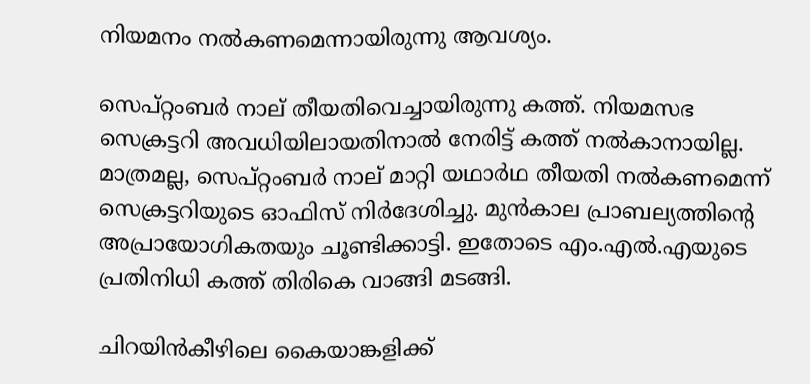നിയമനം നൽകണമെന്നായിരുന്നു ആവശ്യം.

സെപ്റ്റംബർ നാല് തീയതിവെച്ചായിരുന്നു കത്ത്. നിയമസഭ സെക്രട്ടറി അവധിയിലായതിനാൽ നേരിട്ട് കത്ത് നൽകാനായില്ല. മാത്രമല്ല, സെപ്റ്റംബർ നാല് മാറ്റി യഥാർഥ തീയതി നൽകണമെന്ന് സെക്രട്ടറിയുടെ ഓഫിസ് നിർദേശിച്ചു. മുൻകാല പ്രാബല്യത്തിന്‍റെ അപ്രായോഗികതയും ചൂണ്ടിക്കാട്ടി. ഇതോടെ എം.എൽ.എയുടെ പ്രതിനിധി കത്ത് തിരികെ വാങ്ങി മടങ്ങി.

ചിറയിൻകീഴിലെ കൈയാങ്കളിക്ക്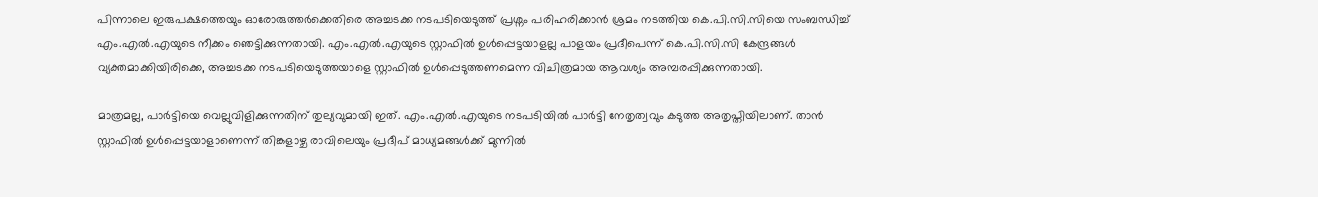പിന്നാലെ ഇരുപക്ഷത്തെയും ഓരോരുത്തർക്കെതിരെ അച്ചടക്ക നടപടിയെടുത്ത് പ്രശ്നം പരിഹരിക്കാൻ ശ്രമം നടത്തിയ കെ.പി.സി.സിയെ സംബന്ധിച്ച് എം.എൽ.എയുടെ നീക്കം ഞെട്ടിക്കുന്നതായി. എം.എൽ.എയുടെ സ്റ്റാഫിൽ ഉൾപ്പെട്ടയാളല്ല പാളയം പ്രദീപെന്ന് കെ.പി.സി.സി കേന്ദ്രങ്ങൾ വ്യക്തമാക്കിയിരിക്കെ, അച്ചടക്ക നടപടിയെടുത്തയാളെ സ്റ്റാഫിൽ ഉൾപ്പെടുത്തണമെന്ന വിചിത്രമായ ആവശ്യം അമ്പരപ്പിക്കുന്നതായി.

മാത്രമല്ല, പാർട്ടിയെ വെല്ലുവിളിക്കുന്നതിന് തുല്യവുമായി ഇത്. എം.എൽ.എയുടെ നടപടിയിൽ പാർട്ടി നേതൃത്വവും കടുത്ത അതൃപ്തിയിലാണ്. താൻ സ്റ്റാഫിൽ ഉൾപ്പെട്ടയാളാണെന്ന് തിങ്കളാഴ്ച രാവിലെയും പ്രദീപ് മാധ്യമങ്ങൾക്ക് മുന്നിൽ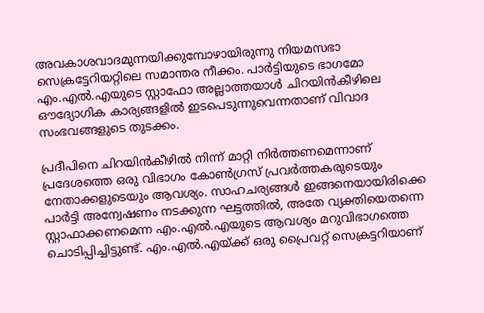അവകാശവാദമുന്നയിക്കുമ്പോഴായിരുന്നു നിയമസഭാ സെക്രട്ടേറിയറ്റിലെ സമാന്തര നീക്കം. പാർട്ടിയുടെ ഭാഗമോ എം.എൽ.എയുടെ സ്റ്റാഫോ അല്ലാത്തയാൾ ചിറയിൻകീഴിലെ ഔദ്യോഗിക കാര്യങ്ങളിൽ ഇടപെടുന്നുവെന്നതാണ് വിവാദ സംഭവങ്ങളുടെ തുടക്കം.

പ്രദീപിനെ ചിറയിൻകീഴിൽ നിന്ന് മാറ്റി നിർത്തണമെന്നാണ് പ്രദേശത്തെ ഒരു വിഭാഗം കോൺഗ്രസ് പ്രവർത്തകരുടെയും നേതാക്കളുടെയും ആവശ്യം. സാഹചര്യങ്ങൾ ഇങ്ങനെയായിരിക്കെ പാർട്ടി അന്വേഷണം നടക്കുന്ന ഘട്ടത്തിൽ, അതേ വ്യക്തിയെതന്നെ സ്റ്റാഫാക്കണമെന്ന എം.എൽ.എയുടെ ആവശ്യം മറുവിഭാഗത്തെ ചൊടിപ്പിച്ചിട്ടുണ്ട്. എം.എൽ.എയ്ക്ക് ഒരു പ്രൈവറ്റ് സെക്രട്ടറിയാണ്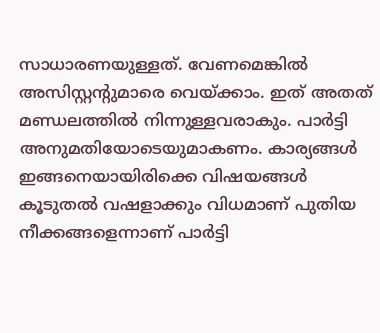സാധാരണയുള്ളത്. വേണമെങ്കിൽ അസിസ്റ്റന്റുമാരെ വെയ്ക്കാം. ഇത് അതത് മണ്ഡലത്തിൽ നിന്നുള്ളവരാകും. പാർട്ടി അനുമതിയോടെയുമാകണം. കാര്യങ്ങൾ ഇങ്ങനെയായിരിക്കെ വിഷയങ്ങൾ കൂടുതൽ വഷളാക്കും വിധമാണ് പുതിയ നീക്കങ്ങളെന്നാണ് പാർട്ടി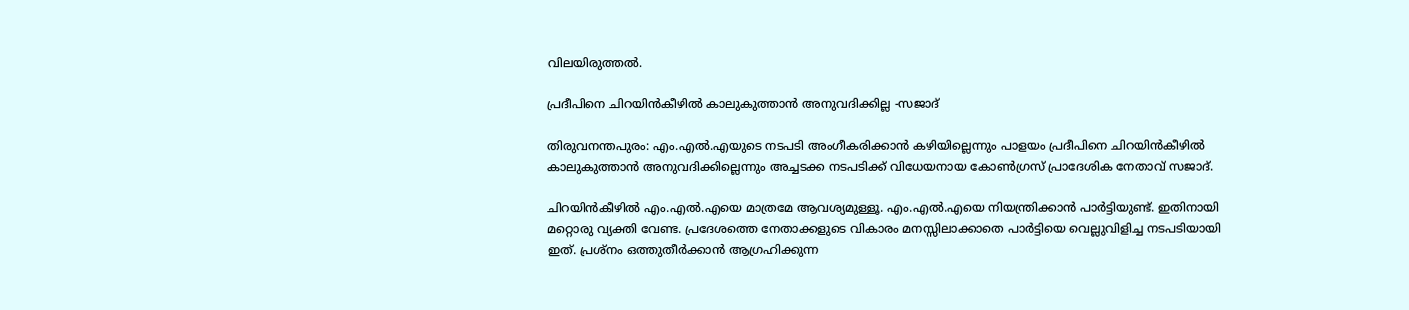വിലയിരുത്തൽ.

പ്രദീപിനെ ചിറയിൻകീഴിൽ കാലുകുത്താൻ അനുവദിക്കില്ല -സജാദ്

തിരുവനന്തപുരം: എം.എൽ.എയുടെ നടപടി അംഗീകരിക്കാൻ കഴിയില്ലെന്നും പാളയം പ്രദീപിനെ ചിറയിൻകീഴിൽ കാലുകുത്താൻ അനുവദിക്കില്ലെന്നും അച്ചടക്ക നടപടിക്ക് വിധേയനായ കോൺഗ്രസ് പ്രാദേശിക നേതാവ് സജാദ്.

ചിറയിൻകീഴിൽ എം.എൽ.എയെ മാത്രമേ ആവശ്യമുള്ളൂ. എം.എൽ.എയെ നിയന്ത്രിക്കാൻ പാർട്ടിയുണ്ട്. ഇതിനായി മറ്റൊരു വ്യക്തി വേണ്ട. പ്രദേശത്തെ നേതാക്കളുടെ വികാരം മനസ്സിലാക്കാതെ പാർട്ടിയെ വെല്ലുവിളിച്ച നടപടിയായി ഇത്. പ്രശ്നം ഒത്തുതീർക്കാൻ ആഗ്രഹിക്കുന്ന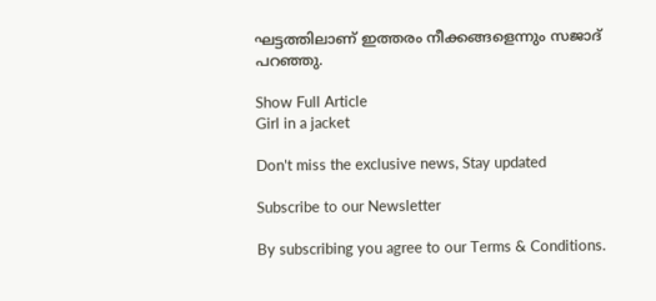ഘട്ടത്തിലാണ് ഇത്തരം നീക്കങ്ങളെന്നും സജാദ് പറഞ്ഞു.

Show Full Article
Girl in a jacket

Don't miss the exclusive news, Stay updated

Subscribe to our Newsletter

By subscribing you agree to our Terms & Conditions.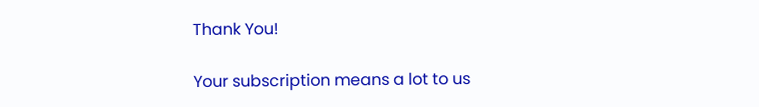Thank You!

Your subscription means a lot to us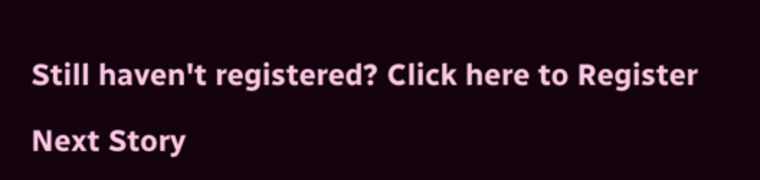Still haven't registered? Click here to Register

Next Story